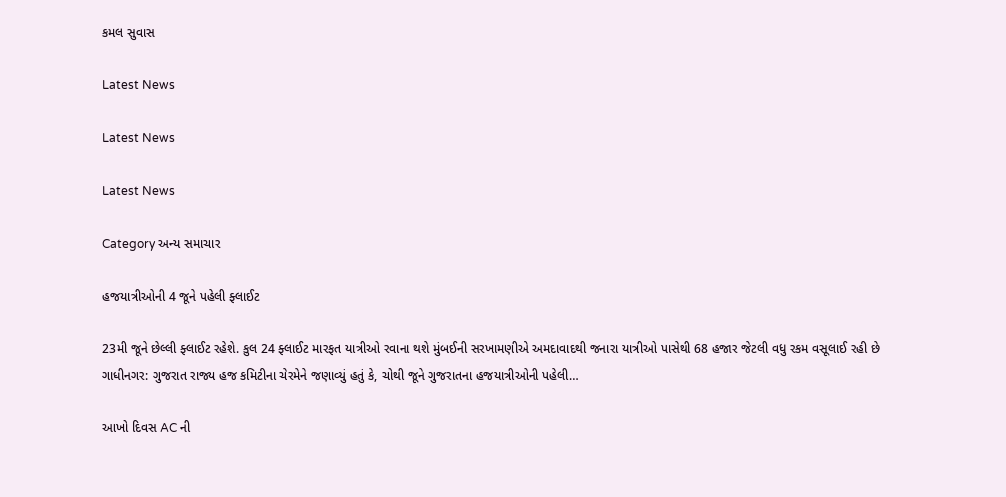કમલ સુવાસ

Latest News

Latest News

Latest News

Category અન્ય સમાચાર

હજયાત્રીઓની 4 જૂને પહેલી ફ્લાઈટ

23મી જૂને છેલ્લી ફ્લાઈટ રહેશે. કુલ 24 ફ્લાઈટ મારફત યાત્રીઓ રવાના થશે મુંબઈની સરખામણીએ અમદાવાદથી જનારા યાત્રીઓ પાસેથી 68 હજાર જેટલી વધુ રકમ વસૂલાઈ રહી છે ગાધીનગર: ગુજરાત રાજ્ય હજ કમિટીના ચેરમેને જણાવ્યું હતું કે, ચોથી જૂને ગુજરાતના હજયાત્રીઓની પહેલી…

આખો દિવસ AC ની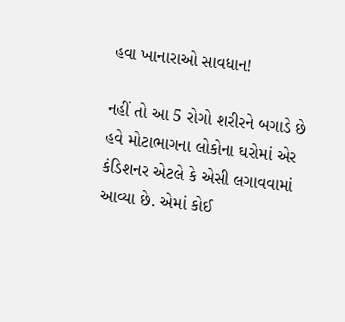હવા ખાનારાઓ સાવધાન!

નહીં તો આ 5 રોગો શરીરને બગાડે છે હવે મોટાભાગના લોકોના ઘરોમાં એર કંડિશનર એટલે કે એસી લગાવવામાં આવ્યા છે. એમાં કોઈ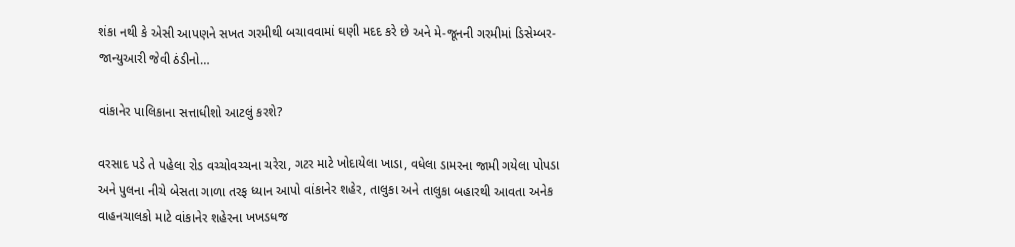શંકા નથી કે એસી આપણને સખત ગરમીથી બચાવવામાં ઘણી મદદ કરે છે અને મે-જૂનની ગરમીમાં ડિસેમ્બર-જાન્યુઆરી જેવી ઠંડીનો…

વાંકાનેર પાલિકાના સત્તાધીશો આટલું કરશે?

વરસાદ પડે તે પહેલા રોડ વચ્ચોવચ્ચના ચરેરા, ગટર માટે ખોદાયેલા ખાડા, વધેલા ડામરના જામી ગયેલા પોપડા અને પુલના નીચે બેસતા ગાળા તરફ ધ્યાન આપો વાંકાનેર શહેર, તાલુકા અને તાલુકા બહારથી આવતા અનેક વાહનચાલકો માટે વાંકાનેર શહેરના ખખડધજ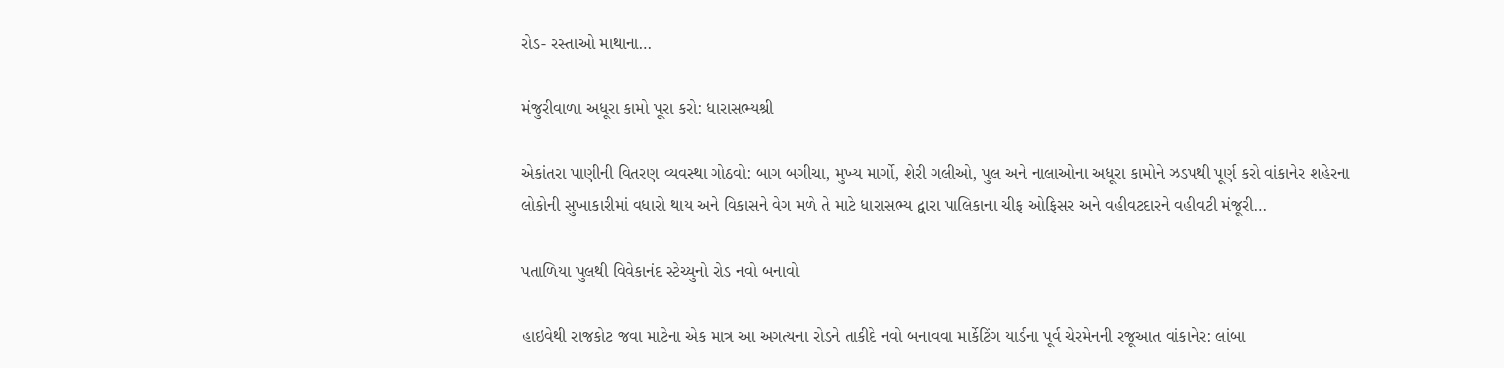રોડ- રસ્તાઓ માથાના…

મંજુરીવાળા અધૂરા કામો પૂરા કરો: ધારાસભ્યશ્રી

એકાંતરા પાણીની વિતરણ વ્યવસ્થા ગોઠવો: બાગ બગીચા, મુખ્ય માર્ગો, શેરી ગલીઓ, પુલ અને નાલાઓના અધૂરા કામોને ઝડપથી પૂર્ણ કરો વાંકાનેર શહેરના લોકોની સુખાકારીમાં વધારો થાય અને વિકાસને વેગ મળે તે માટે ધારાસભ્ય દ્વારા પાલિકાના ચીફ ઓફિસર અને વહીવટદારને વહીવટી મંજૂરી…

પતાળિયા પુલથી વિવેકાનંદ સ્ટેચ્યુનો રોડ નવો બનાવો

હાઇવેથી રાજકોટ જવા માટેના એક માત્ર આ અગત્યના રોડને તાકીદે નવો બનાવવા માર્કેટિંગ યાર્ડના પૂર્વ ચેરમેનની રજૂઆત વાંકાનેર: લાંબા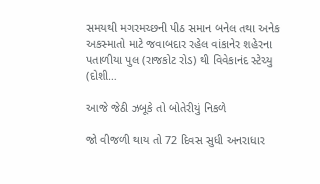સમયથી મગરમચ્છની પીઠ સમાન બનેલ તથા અનેક અકસ્માતો માટે જવાબદાર રહેલ વાંકાનેર શહેરના પતાળીયા પુલ (રાજકોટ રોડ) થી વિવેકાનંદ સ્ટેચ્યુ (દોશી…

આજે જેઠી ઝબૂકે તો બોતેરીયું નિકળે

જો વીજળી થાય તો 72 દિવસ સુધી અનરાધાર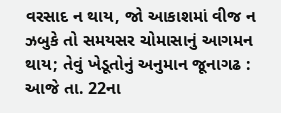વરસાદ ન થાય, જો આકાશમાં વીજ ન ઝબુકે તો સમયસર ચોમાસાનું આગમન થાય; તેવું ખેડૂતોનું અનુમાન જૂનાગઢ : આજે તા. 22ના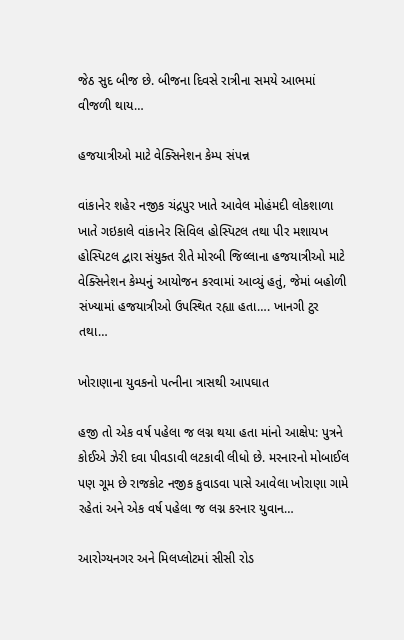જેઠ સુદ બીજ છે. બીજના દિવસે રાત્રીના સમયે આભમાં વીજળી થાય…

હજયાત્રીઓ માટે વેક્સિનેશન કેમ્પ સંપન્ન

વાંકાનેર શહેર નજીક ચંદ્રપુર ખાતે આવેલ મોહંમદી લોકશાળા ખાતે ગઇકાલે વાંકાનેર સિવિલ હોસ્પિટલ તથા પીર મશાયખ હોસ્પિટલ દ્વારા સંયુક્ત રીતે મોરબી જિલ્લાના હજયાત્રીઓ માટે વેક્સિનેશન કેમ્પનું આયોજન કરવામાં આવ્યું હતું, જેમાં બહોળી સંખ્યામાં હજયાત્રીઓ ઉપસ્થિત રહ્યા હતા…. ખાનગી ટુર તથા…

ખોરાણાના યુવકનો પત્નીના ત્રાસથી આપઘાત

હજી તો એક વર્ષ પહેલા જ લગ્ન થયા હતા માંનો આક્ષેપ: પુત્રને કોઈએ ઝેરી દવા પીવડાવી લટકાવી લીધો છે. મરનારનો મોબાઈલ પણ ગૂમ છે રાજકોટ નજીક કુવાડવા પાસે આવેલા ખોરાણા ગામે રહેતાં અને એક વર્ષ પહેલા જ લગ્ન કરનાર યુવાન…

આરોગ્યનગર અને મિલપ્લોટમાં સીસી રોડ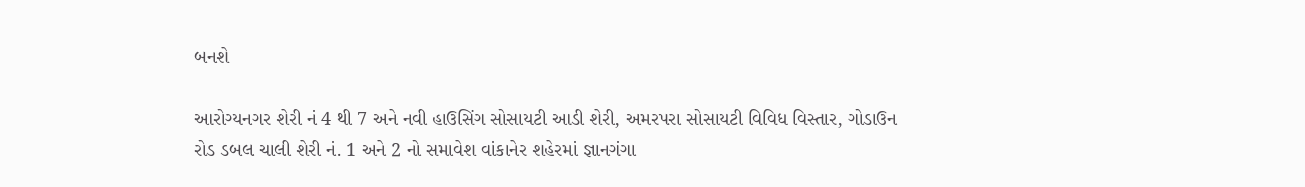બનશે

આરોગ્યનગર શેરી નં 4 થી 7 અને નવી હાઉસિંગ સોસાયટી આડી શેરી, અમરપરા સોસાયટી વિવિધ વિસ્તાર, ગોડાઉન રોડ ડબલ ચાલી શેરી નં. 1 અને 2 નો સમાવેશ વાંકાનેર શહેરમાં જ્ઞાનગંગા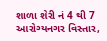શાળા શેરી નં 4 થી 7 આરોગ્યનગર વિસ્તાર,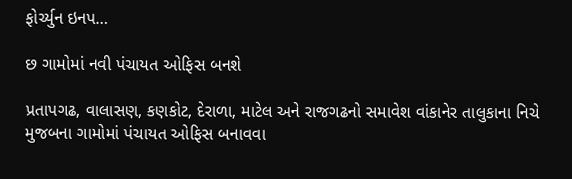ફોર્ચ્યુન ઇનપ…

છ ગામોમાં નવી પંચાયત ઓફિસ બનશે

પ્રતાપગઢ, વાલાસણ, કણકોટ, દેરાળા, માટેલ અને રાજગઢનો સમાવેશ વાંકાનેર તાલુકાના નિચે મુજબના ગામોમાં પંચાયત ઓફિસ બનાવવા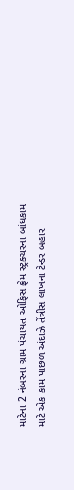માટેના 2 નંબરના ગ્રામ પંચાયત ઓફિસ ફ્રેમ સ્ટ્રક્ચરના બાંધકામ માટે એક કામ પાછળ અંદાઝે તેંત્રીસ લાખના ટેન્ડર બહાર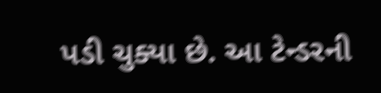પડી ચુક્યા છે. આ ટેન્ડરની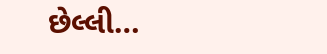છેલ્લી…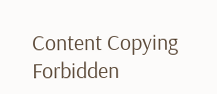Content Copying Forbidden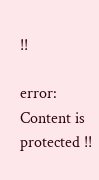!!

error: Content is protected !!